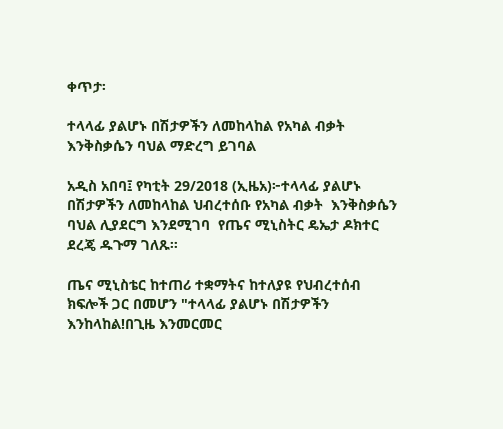ቀጥታ፡

ተላላፊ ያልሆኑ በሽታዎችን ለመከላከል የአካል ብቃት እንቅስቃሴን ባህል ማድረግ ይገባል

አዲስ አበባ፤ የካቲት 29/2018 (ኢዜአ)፦ተላላፊ ያልሆኑ በሽታዎችን ለመከላከል ህብረተሰቡ የአካል ብቃት  እንቅስቃሴን ባህል ሊያደርግ እንደሚገባ  የጤና ሚኒስትር ዴኤታ ዶክተር ደረጄ ዱጉማ ገለጹ።

ጤና ሚኒስቴር ከተጠሪ ተቋማትና ከተለያዩ የህብረተሰብ ክፍሎች ጋር በመሆን "ተላላፊ ያልሆኑ በሽታዎችን እንከላከል!በጊዜ እንመርመር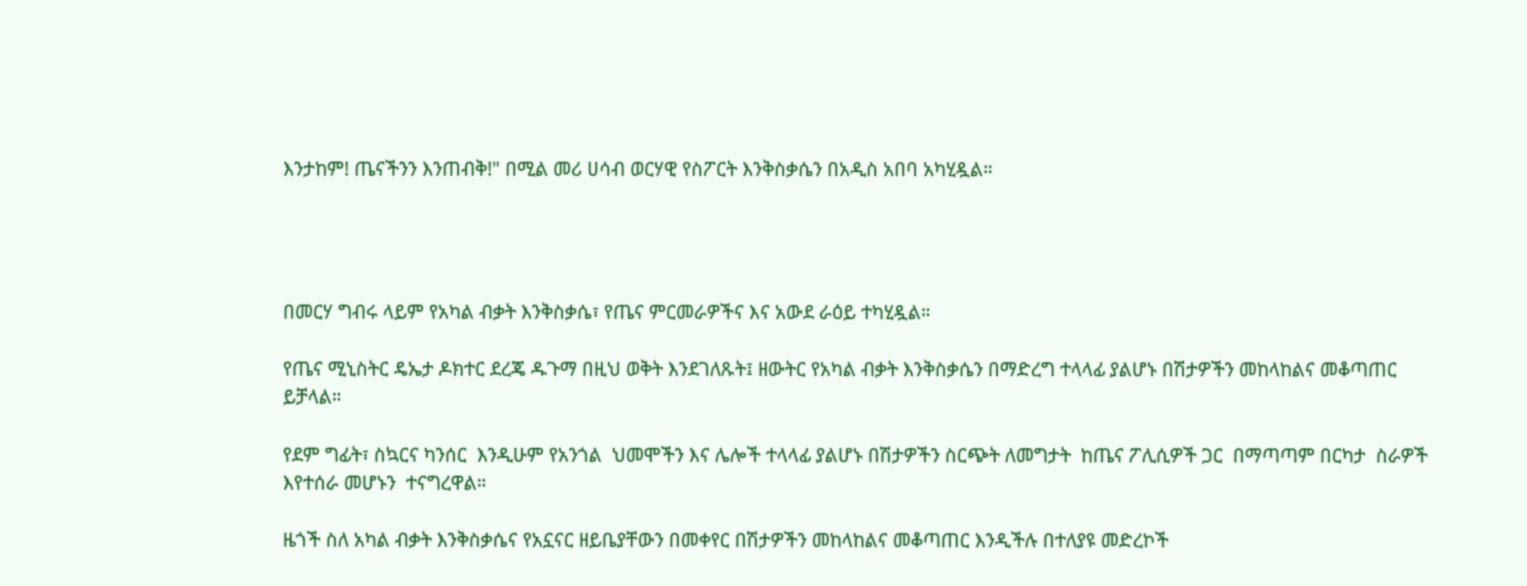እንታከም! ጤናችንን እንጠብቅ!" በሚል መሪ ሀሳብ ወርሃዊ የስፖርት እንቅስቃሴን በአዲስ አበባ አካሂዷል።




በመርሃ ግብሩ ላይም የአካል ብቃት እንቅስቃሴ፣ የጤና ምርመራዎችና እና አውደ ራዕይ ተካሂዷል።

የጤና ሚኒስትር ዴኤታ ዶክተር ደረጄ ዱጉማ በዚህ ወቅት እንደገለጹት፤ ዘውትር የአካል ብቃት እንቅስቃሴን በማድረግ ተላላፊ ያልሆኑ በሽታዎችን መከላከልና መቆጣጠር ይቻላል።

የደም ግፊት፣ ስኳርና ካንሰር  እንዲሁም የአንጎል  ህመሞችን እና ሌሎች ተላላፊ ያልሆኑ በሽታዎችን ስርጭት ለመግታት  ከጤና ፖሊሲዎች ጋር  በማጣጣም በርካታ  ስራዎች እየተሰራ መሆኑን  ተናግረዋል።

ዜጎች ስለ አካል ብቃት እንቅስቃሴና የአኗናር ዘይቤያቸውን በመቀየር በሽታዎችን መከላከልና መቆጣጠር እንዲችሉ በተለያዩ መድረኮች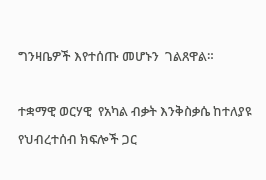ግንዛቤዎች እየተሰጡ መሆኑን  ገልጸዋል።

ተቋማዊ ወርሃዊ  የአካል ብቃት እንቅስቃሴ ከተለያዩ የህብረተሰብ ክፍሎች ጋር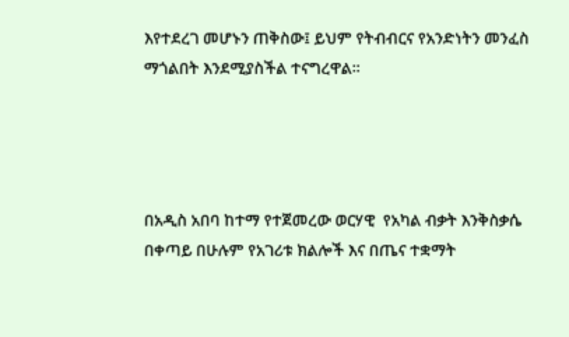እየተደረገ መሆኑን ጠቅስው፤ ይህም የትብብርና የአንድነትን መንፈስ ማጎልበት እንደሚያስችል ተናግረዋል።




በአዲስ አበባ ከተማ የተጀመረው ወርሃዊ  የአካል ብቃት እንቅስቃሴ በቀጣይ በሁሉም የአገሪቱ ክልሎች እና በጤና ተቋማት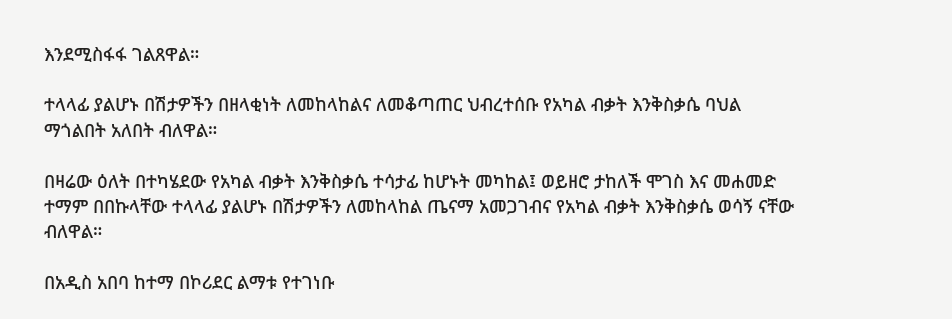እንደሚስፋፋ ገልጸዋል።

ተላላፊ ያልሆኑ በሽታዎችን በዘላቂነት ለመከላከልና ለመቆጣጠር ህብረተሰቡ የአካል ብቃት እንቅስቃሴ ባህል ማጎልበት አለበት ብለዋል።

በዛሬው ዕለት በተካሄደው የአካል ብቃት እንቅስቃሴ ተሳታፊ ከሆኑት መካከል፤ ወይዘሮ ታከለች ሞገስ እና መሐመድ ተማም በበኩላቸው ተላላፊ ያልሆኑ በሽታዎችን ለመከላከል ጤናማ አመጋገብና የአካል ብቃት እንቅስቃሴ ወሳኝ ናቸው  ብለዋል።

በአዲስ አበባ ከተማ በኮሪደር ልማቱ የተገነቡ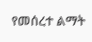የመሰረተ ልማት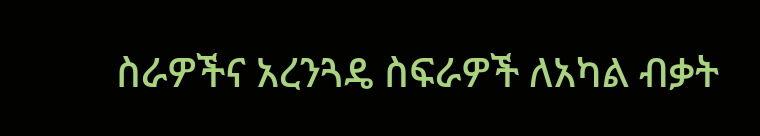ስራዎችና አረንጓዴ ስፍራዎች ለአካል ብቃት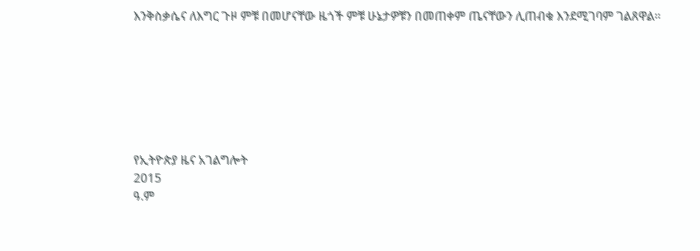እንቅስቃሴና ለእግር ጉዞ ምቹ በመሆናቸው ዜጎች ምቹ ሁኔታዎቹን በመጠቀም ጤናቸውን ሊጠብቁ እንደሚገባም ገልጸዋል።







የኢትዮጵያ ዜና አገልግሎት
2015
ዓ.ም